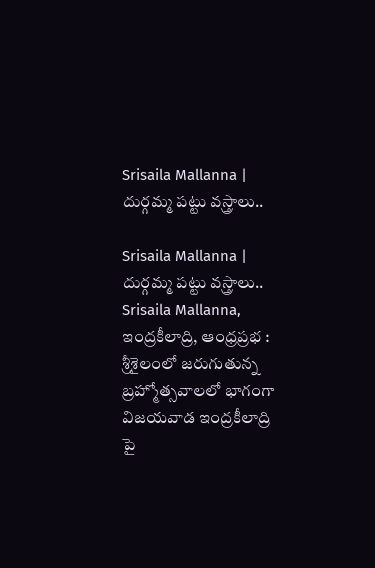Srisaila Mallanna | దుర్గమ్మ పట్టు వస్త్రాలు..

Srisaila Mallanna | దుర్గమ్మ పట్టు వస్త్రాలు..
Srisaila Mallanna, ఇంద్రకీలాద్రి, ఆంధ్రప్రభ : శ్రీశైలంలో జరుగుతున్న బ్రహ్మోత్సవాలలో భాగంగా విజయవాడ ఇంద్రకీలాద్రి పై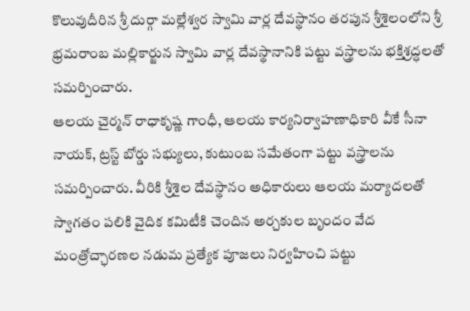కొలువుదీరిన శ్రీ దుర్గా మల్లేశ్వర స్వామి వార్ల దేవస్థానం తరపున శ్రీశైలంలోని శ్రీ భ్రమరాంబ మల్లికార్జున స్వామి వార్ల దేవస్థానానికి పట్టు వస్త్రాలను భక్తిశ్రద్ధలతో సమర్పించారు.
ఆలయ చైర్మన్ రాధాకృష్ణ గాంధీ, ఆలయ కార్యనిర్వాహణాధికారి వీకే సీనా నాయక్, ట్రస్ట్ బోర్డు సభ్యులు, కుటుంబ సమేతంగా పట్టు వస్త్రాలను సమర్పించారు. వీరికి శ్రీశైల దేవస్థానం అధికారులు ఆలయ మర్యాదలతో స్వాగతం పలికి వైదిక కమిటీకి చెందిన అర్చకుల బృందం వేద మంత్రోచ్ఛారణల నడుమ ప్రత్యేక పూజలు నిర్వహించి పట్టు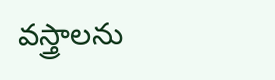వస్త్రాలను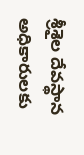శ్రీశైల దేవస్థాన అధికారులకు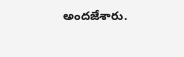అందజేశారు.